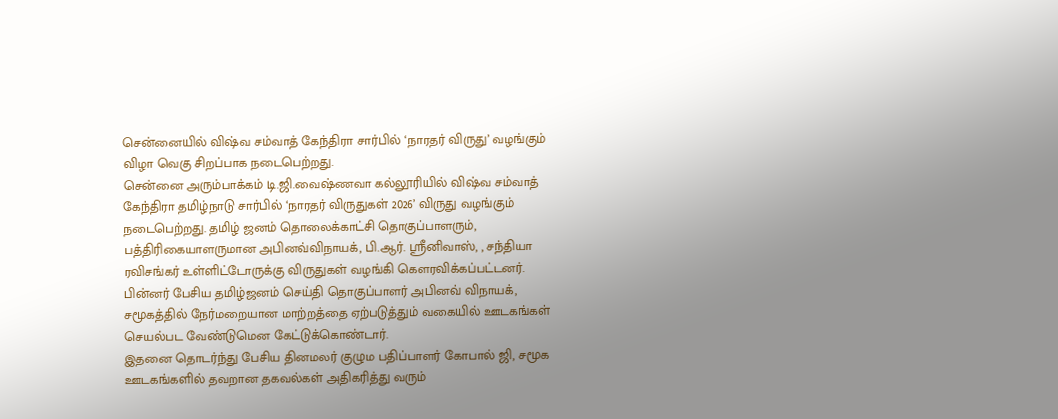சென்னையில் விஷ்வ சம்வாத் கேந்திரா சார்பில் ‘நாரதர் விருது’ வழங்கும் விழா வெகு சிறப்பாக நடைபெற்றது.
சென்னை அரும்பாக்கம் டி.ஜி.வைஷ்ணவா கல்லூரியில் விஷ்வ சம்வாத் கேந்திரா தமிழ்நாடு சார்பில் ‘நாரதர் விருதுகள் 2026’ விருது வழங்கும் நடைபெற்றது. தமிழ் ஜனம் தொலைக்காட்சி தொகுப்பாளரும், பத்திரிகையாளருமான அபினவ்விநாயக், பி.ஆர். ஸ்ரீனிவாஸ், , சந்தியா ரவிசங்கர் உள்ளிட்டோருக்கு விருதுகள் வழங்கி கௌரவிக்கப்பட்டனர்.
பின்னர் பேசிய தமிழ்ஜனம் செய்தி தொகுப்பாளர் அபினவ் விநாயக், சமூகத்தில் நேர்மறையான மாற்றத்தை ஏற்படுத்தும் வகையில் ஊடகங்கள் செயல்பட வேண்டுமென கேட்டுக்கொண்டார்.
இதனை தொடர்ந்து பேசிய தினமலர் குழும பதிப்பாளர் கோபால் ஜி, சமூக ஊடகங்களில் தவறான தகவல்கள் அதிகரித்து வரும்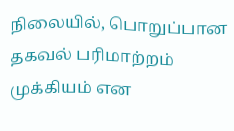நிலையில், பொறுப்பான தகவல் பரிமாற்றம் முக்கியம் என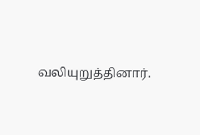வலியுறுத்தினார்.